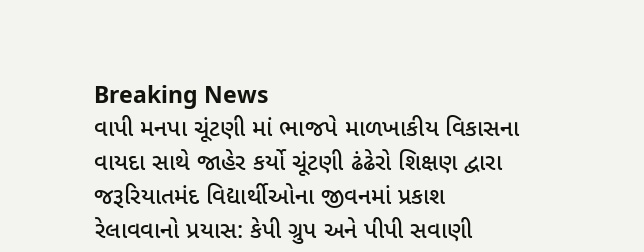Breaking News
વાપી મનપા ચૂંટણી માં ભાજપે માળખાકીય વિકાસના વાયદા સાથે જાહેર કર્યો ચૂંટણી ઢંઢેરો શિક્ષણ દ્વારા જરૂરિયાતમંદ વિદ્યાર્થીઓના જીવનમાં પ્રકાશ રેલાવવાનો પ્રયાસ: કેપી ગ્રુપ અને પીપી સવાણી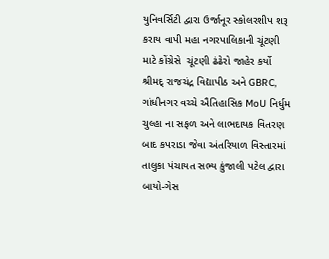યુનિવર્સિટી દ્વારા ઉર્જાનૂર સ્કોલરશીપ શરૂ કરાય વાપી મહા નગરપાલિકાની ચૂંટણી માટે કોંગ્રેસે  ચૂંટણી ઢંઢેરો જાહેર કર્યો  શ્રીમદ્ રાજચંદ્ર વિદ્યાપીઠ અને GBRC, ગાંધીનગર વચ્ચે ઐતિહાસિક MoU નિર્ધુમ ચુલ્હા ના સફળ અને લાભદાયક વિતરણ બાદ કપરાડા જેવા અંતરિયાળ વિસ્તારમાં તાલુકા પંચાયત સભ્ય કુંજાલી પટેલ દ્વારા બાયો-ગેસ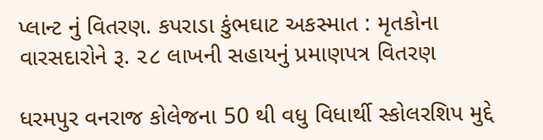પ્લાન્ટ નું વિતરણ. કપરાડા કુંભઘાટ અકસ્માત : મૃતકોના વારસદારોને રૂ. ૨૮ લાખની સહાયનું પ્રમાણપત્ર વિતરણ

ધરમપુર વનરાજ કોલેજના 50 થી વધુ વિધાર્થી સ્કોલરશિપ મુદ્દે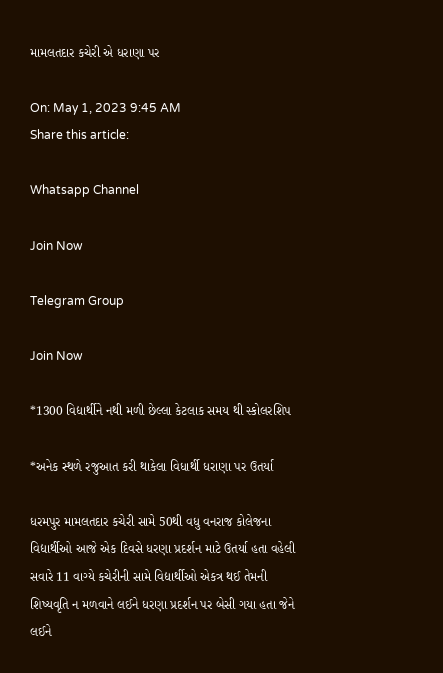મામલતદાર કચેરી એ ધરાણા પર

On: May 1, 2023 9:45 AM
Share this article:

Whatsapp Channel

Join Now

Telegram Group

Join Now

*1300 વિદ્યાર્થીને નથી મળી છેલ્લા કેટલાક સમય થી સ્કોલરશિપ

*અનેક સ્થળે રજુઆત કરી થાકેલા વિધાર્થી ધરાણા પર ઉતર્યા

ધરમપુર મામલતદાર કચેરી સામે 50થી વધુ વનરાજ કોલેજના વિદ્યાર્થીઓ આજે એક દિવસે ધરણા પ્રદર્શન માટે ઉતર્યા હતા વહેલી સવારે 11 વાગ્યે કચેરીની સામે વિદ્યાર્થીઓ એકત્ર થઈ તેમની શિષ્યવૃતિ ન મળવાને લઈને ધરણા પ્રદર્શન પર બેસી ગયા હતા જેને લઈને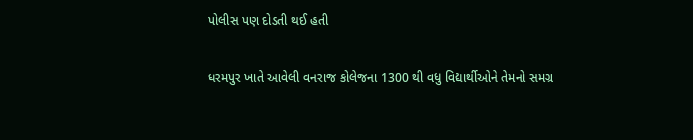પોલીસ પણ દોડતી થઈ હતી

ધરમપુર ખાતે આવેલી વનરાજ કોલેજના 1300 થી વધુ વિદ્યાર્થીઓને તેમનો સમગ્ર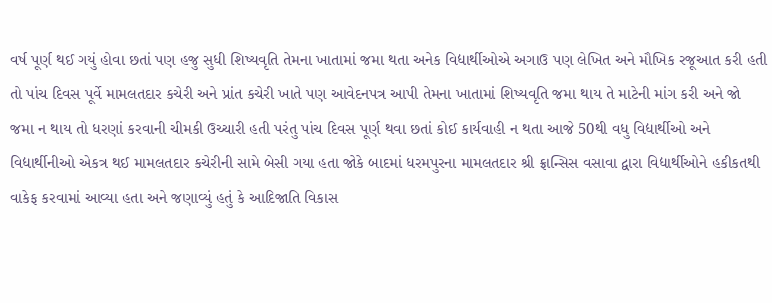વર્ષ પૂર્ણ થઈ ગયું હોવા છતાં પણ હજુ સુધી શિષ્યવૃતિ તેમના ખાતામાં જમા થતા અનેક વિદ્યાર્થીઓએ અગાઉ પણ લેખિત અને મૌખિક રજૂઆત કરી હતી તો પાંચ દિવસ પૂર્વે મામલતદાર કચેરી અને પ્રાંત કચેરી ખાતે પણ આવેદનપત્ર આપી તેમના ખાતામાં શિષ્યવૃતિ જમા થાય તે માટેની માંગ કરી અને જો જમા ન થાય તો ધરણાં કરવાની ચીમકી ઉચ્ચારી હતી પરંતુ પાંચ દિવસ પૂર્ણ થવા છતાં કોઈ કાર્યવાહી ન થતા આજે 50થી વધુ વિદ્યાર્થીઓ અને વિદ્યાર્થીનીઓ એકત્ર થઈ મામલતદાર કચેરીની સામે બેસી ગયા હતા જોકે બાદમાં ધરમપુરના મામલતદાર શ્રી ફ્રાન્સિસ વસાવા દ્વારા વિદ્યાર્થીઓને હકીકતથી વાકેફ કરવામાં આવ્યા હતા અને જણાવ્યું હતું કે આદિજાતિ વિકાસ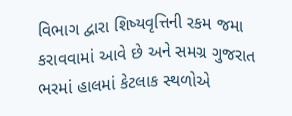વિભાગ દ્વારા શિષ્યવૃત્તિની રકમ જમા કરાવવામાં આવે છે અને સમગ્ર ગુજરાત ભરમાં હાલમાં કેટલાક સ્થળોએ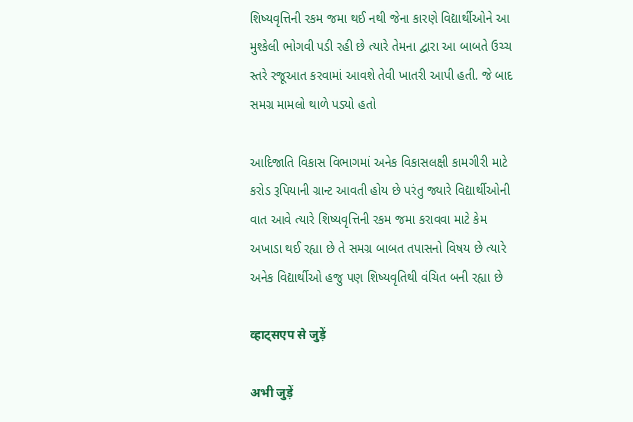શિષ્યવૃત્તિની રકમ જમા થઈ નથી જેના કારણે વિદ્યાર્થીઓને આ મુશ્કેલી ભોગવી પડી રહી છે ત્યારે તેમના દ્વારા આ બાબતે ઉચ્ચ સ્તરે રજૂઆત કરવામાં આવશે તેવી ખાતરી આપી હતી. જે બાદ સમગ્ર મામલો થાળે પડ્યો હતો

આદિજાતિ વિકાસ વિભાગમાં અનેક વિકાસલક્ષી કામગીરી માટે કરોડ રૂપિયાની ગ્રાન્ટ આવતી હોય છે પરંતુ જ્યારે વિદ્યાર્થીઓની વાત આવે ત્યારે શિષ્યવૃત્તિની રકમ જમા કરાવવા માટે કેમ અખાડા થઈ રહ્યા છે તે સમગ્ર બાબત તપાસનો વિષય છે ત્યારે અનેક વિદ્યાર્થીઓ હજુ પણ શિષ્યવૃતિથી વંચિત બની રહ્યા છે

व्हाट्सएप से जुड़ें

अभी जुड़ें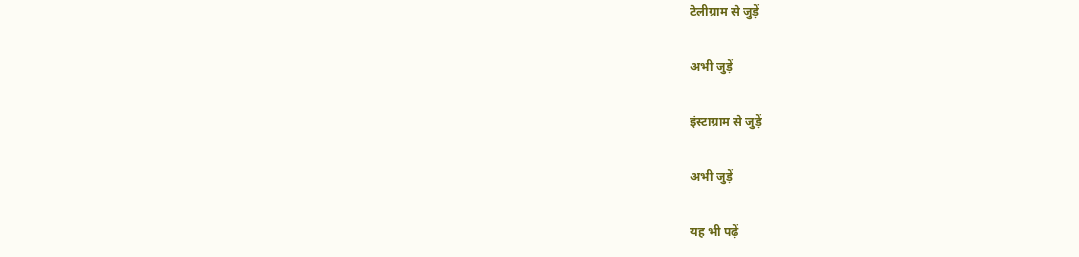टेलीग्राम से जुड़ें

अभी जुड़ें

इंस्टाग्राम से जुड़ें

अभी जुड़ें

यह भी पढ़ें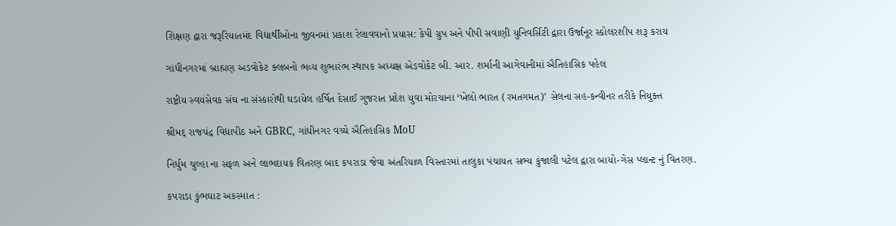શિક્ષણ દ્વારા જરૂરિયાતમંદ વિદ્યાર્થીઓના જીવનમાં પ્રકાશ રેલાવવાનો પ્રયાસ: કેપી ગ્રુપ અને પીપી સવાણી યુનિવર્સિટી દ્વારા ઉર્જાનૂર સ્કોલરશીપ શરૂ કરાય

ગાંધીનગરમાં બ્રાહ્મણ અડવોકેટ ક્લબનો ભવ્ય શુભારંભ સ્થાપક અધ્યક્ષ એડવોકેટ બી. આર. શર્માની આગેવાનીમાં ઐતિહાસિક પહેલ

રાષ્ટ્રીય સ્વયંસેવક સંઘ ના સંસ્કારોથી ઘડાયેલ હર્ષિત દેસાઈ ગુજરાત પ્રદેશ યુવા મોરચાના ‘ખેલો ભારત (રમતગમત)’ સેલના સહ-કન્વીનર તરીકે નિયુક્ત

શ્રીમદ્ રાજચંદ્ર વિદ્યાપીઠ અને GBRC, ગાંધીનગર વચ્ચે ઐતિહાસિક MoU

નિર્ધુમ ચુલ્હા ના સફળ અને લાભદાયક વિતરણ બાદ કપરાડા જેવા અંતરિયાળ વિસ્તારમાં તાલુકા પંચાયત સભ્ય કુંજાલી પટેલ દ્વારા બાયો-ગેસ પ્લાન્ટ નું વિતરણ.

કપરાડા કુંભઘાટ અકસ્માત :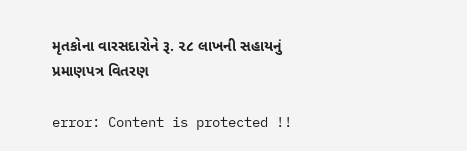મૃતકોના વારસદારોને રૂ. ૨૮ લાખની સહાયનું પ્રમાણપત્ર વિતરણ

error: Content is protected !!